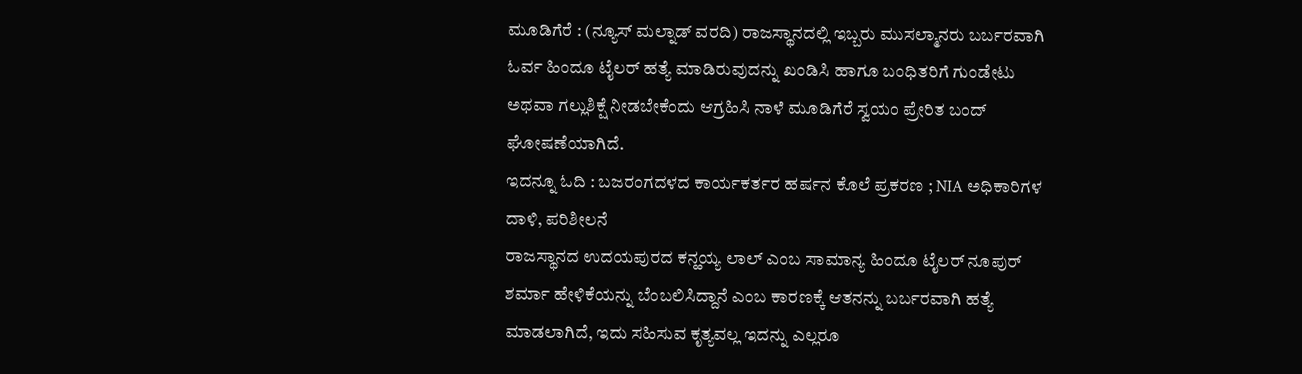ಮೂಡಿಗೆರೆ : (ನ್ಯೂಸ್ ಮಲ್ನಾಡ್ ವರದಿ) ರಾಜಸ್ಥಾನದಲ್ಲಿ ಇಬ್ಬರು ಮುಸಲ್ಮಾನರು ಬರ್ಬರವಾಗಿ ಓರ್ವ ಹಿಂದೂ ಟೈಲರ್ ಹತ್ಯೆ ಮಾಡಿರುವುದನ್ನು ಖಂಡಿಸಿ ಹಾಗೂ ಬಂಧಿತರಿಗೆ ಗುಂಡೇಟು ಅಥವಾ ಗಲ್ಲುಶಿಕ್ಷೆ ನೀಡಬೇಕೆಂದು ಆಗ್ರಹಿಸಿ ನಾಳೆ ಮೂಡಿಗೆರೆ ಸ್ವಯಂ ಪ್ರೇರಿತ ಬಂದ್ ಘೋಷಣೆಯಾಗಿದೆ.
ಇದನ್ನೂ ಓದಿ : ಬಜರಂಗದಳದ ಕಾರ್ಯಕರ್ತರ ಹರ್ಷನ ಕೊಲೆ ಪ್ರಕರಣ ; NIA ಅಧಿಕಾರಿಗಳ ದಾಳಿ, ಪರಿಶೀಲನೆ
ರಾಜಸ್ಥಾನದ ಉದಯಪುರದ ಕನ್ಹಯ್ಯ ಲಾಲ್ ಎಂಬ ಸಾಮಾನ್ಯ ಹಿಂದೂ ಟೈಲರ್ ನೂಪುರ್ ಶರ್ಮಾ ಹೇಳಿಕೆಯನ್ನು ಬೆಂಬಲಿಸಿದ್ದಾನೆ ಎಂಬ ಕಾರಣಕ್ಕೆ ಆತನನ್ನು ಬರ್ಬರವಾಗಿ ಹತ್ಯೆ ಮಾಡಲಾಗಿದೆ, ಇದು ಸಹಿಸುವ ಕೃತ್ಯವಲ್ಲ ಇದನ್ನು ಎಲ್ಲರೂ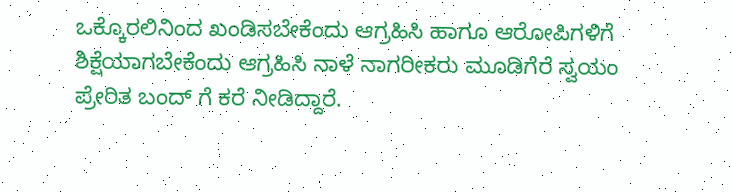ಒಕ್ಕೊರಲಿನಿಂದ ಖಂಡಿಸಬೇಕೆಂದು ಆಗ್ರಹಿಸಿ ಹಾಗೂ ಆರೋಪಿಗಳಿಗೆ ಶಿಕ್ಷೆಯಾಗಬೇಕೆಂದು ಆಗ್ರಹಿಸಿ ನಾಳೆ ನಾಗರೀಕರು ಮೂಡಿಗೆರೆ ಸ್ವಯಂ ಪ್ರೇರಿತ ಬಂದ್ ಗೆ ಕರೆ ನೀಡಿದ್ದಾರೆ.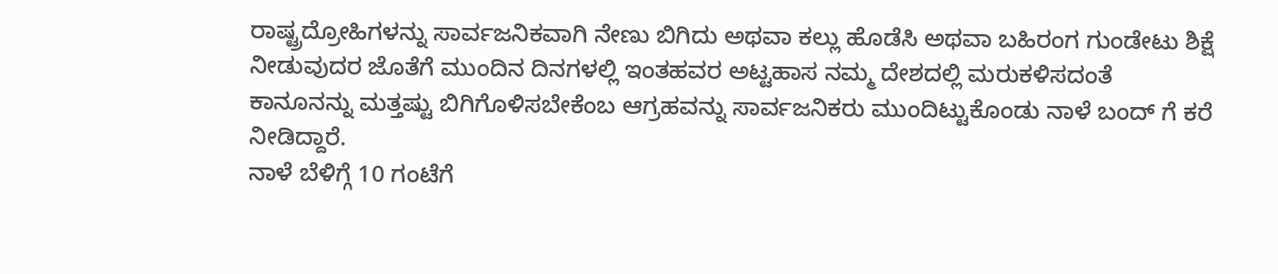ರಾಷ್ಟ್ರದ್ರೋಹಿಗಳನ್ನು ಸಾರ್ವಜನಿಕವಾಗಿ ನೇಣು ಬಿಗಿದು ಅಥವಾ ಕಲ್ಲು ಹೊಡೆಸಿ ಅಥವಾ ಬಹಿರಂಗ ಗುಂಡೇಟು ಶಿಕ್ಷೆ ನೀಡುವುದರ ಜೊತೆಗೆ ಮುಂದಿನ ದಿನಗಳಲ್ಲಿ ಇಂತಹವರ ಅಟ್ಟಹಾಸ ನಮ್ಮ ದೇಶದಲ್ಲಿ ಮರುಕಳಿಸದಂತೆ ಕಾನೂನನ್ನು ಮತ್ತಷ್ಟು ಬಿಗಿಗೊಳಿಸಬೇಕೆಂಬ ಆಗ್ರಹವನ್ನು ಸಾರ್ವಜನಿಕರು ಮುಂದಿಟ್ಟುಕೊಂಡು ನಾಳೆ ಬಂದ್ ಗೆ ಕರೆ ನೀಡಿದ್ದಾರೆ.
ನಾಳೆ ಬೆಳಿಗ್ಗೆ 10 ಗಂಟೆಗೆ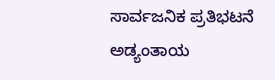ಸಾರ್ವಜನಿಕ ಪ್ರತಿಭಟನೆ ಅಡ್ಯಂತಾಯ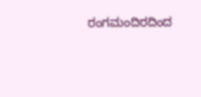ರಂಗಮಂದಿರದಿಂದ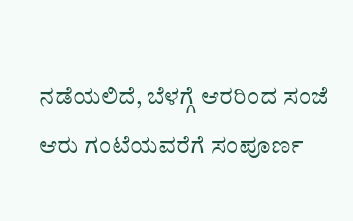ನಡೆಯಲಿದೆ, ಬೆಳಗ್ಗೆ ಆರರಿಂದ ಸಂಜೆ ಆರು ಗಂಟೆಯವರೆಗೆ ಸಂಪೂರ್ಣ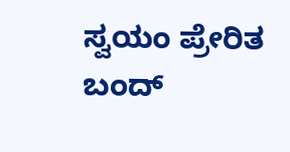ಸ್ವಯಂ ಪ್ರೇರಿತ ಬಂದ್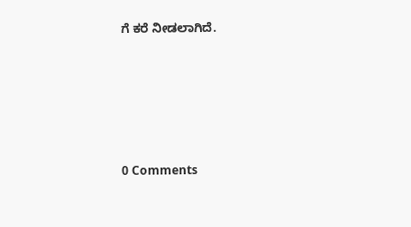ಗೆ ಕರೆ ನೀಡಲಾಗಿದೆ.






0 Comments